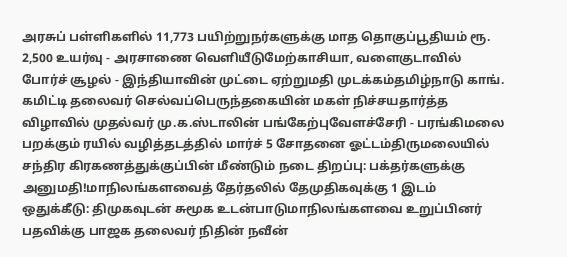அரசுப் பள்ளிகளில் 11,773 பயிற்றுநர்களுக்கு மாத தொகுப்பூதியம் ரூ. 2,500 உயர்வு - அரசாணை வெளியீடுமேற்காசியா, வளைகுடாவில் போர்ச் சூழல் - இந்தியாவின் முட்டை ஏற்றுமதி முடக்கம்தமிழ்நாடு காங். கமிட்டி தலைவர் செல்வப்பெருந்தகையின் மகள் நிச்சயதார்த்த விழாவில் முதல்வர் மு.க.ஸ்டாலின் பங்கேற்புவேளச்சேரி - பரங்கிமலை பறக்கும் ரயில் வழித்தடத்தில் மார்ச் 5 சோதனை ஓட்டம்திருமலையில் சந்திர கிரகணத்துக்குப்பின் மீண்டும் நடை திறப்பு: பக்தர்களுக்கு அனுமதி!மாநிலங்களவைத் தேர்தலில் தேமுதிகவுக்கு 1 இடம் ஒதுக்கீடு: திமுகவுடன் சுமூக உடன்பாடுமாநிலங்களவை உறுப்பினர் பதவிக்கு பாஜக தலைவர் நிதின் நவீன்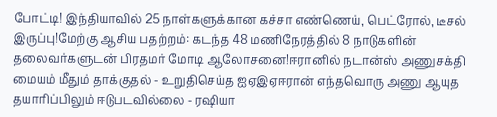போட்டி! இந்தியாவில் 25 நாள்களுக்கான கச்சா எண்ணெய், பெட்ரோல், டீசல் இருப்பு!மேற்கு ஆசிய பதற்றம்: கடந்த 48 மணிநேரத்தில் 8 நாடுகளின் தலைவர்களுடன் பிரதமர் மோடி ஆலோசனை!ஈரானில் நடான்ஸ் அணுசக்தி மையம் மீதும் தாக்குதல் - உறுதிசெய்த ஐஏஇஏஈரான் எந்தவொரு அணு ஆயுத தயாரிப்பிலும் ஈடுபடவில்லை - ரஷியா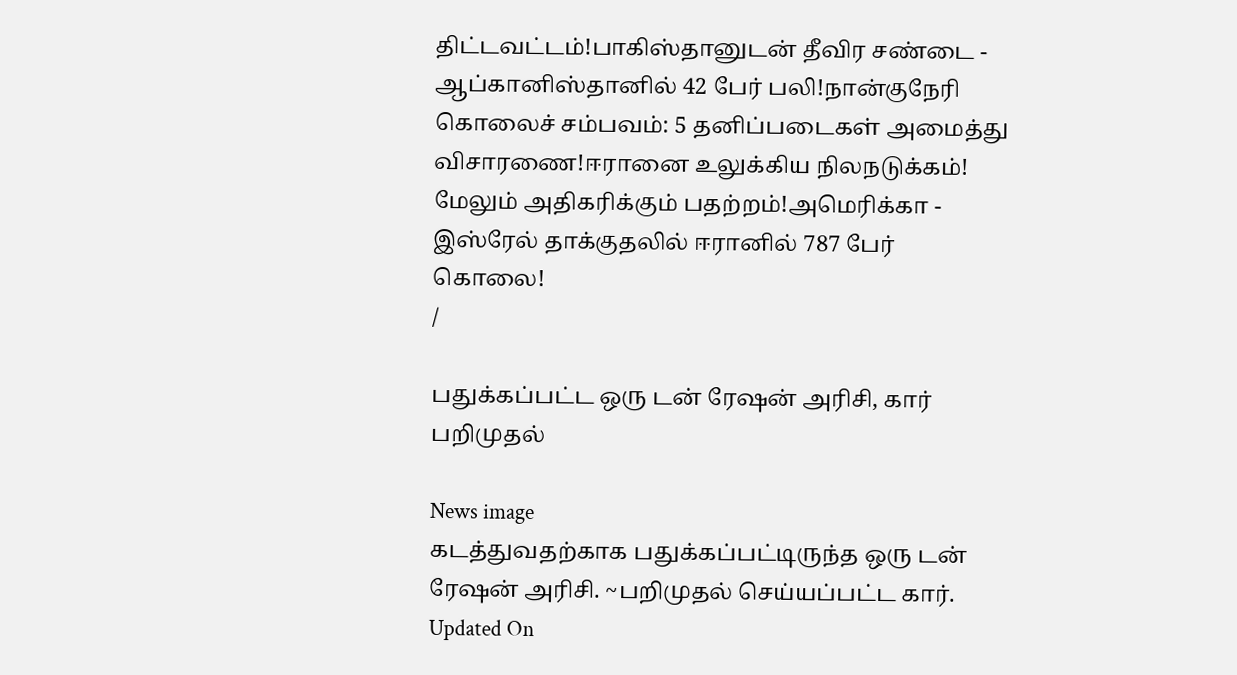திட்டவட்டம்!பாகிஸ்தானுடன் தீவிர சண்டை - ஆப்கானிஸ்தானில் 42 பேர் பலி!நான்குநேரி கொலைச் சம்பவம்: 5 தனிப்படைகள் அமைத்து விசாரணை!ஈரானை உலுக்கிய நிலநடுக்கம்! மேலும் அதிகரிக்கும் பதற்றம்!அமெரிக்கா - இஸ்ரேல் தாக்குதலில் ஈரானில் 787 பேர் கொலை!
/

பதுக்கப்பட்ட ஒரு டன் ரேஷன் அரிசி, கார் பறிமுதல்

News image
கடத்துவதற்காக பதுக்கப்பட்டிருந்த ஒரு டன் ரேஷன் அரிசி. ~பறிமுதல் செய்யப்பட்ட கார்.
Updated On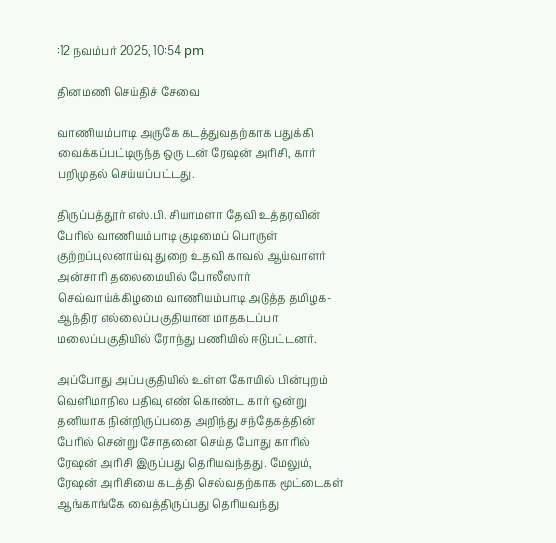:12 நவம்பர் 2025, 10:54 pm

தினமணி செய்திச் சேவை

வாணியம்பாடி அருகே கடத்துவதற்காக பதுக்கி வைக்கப்பட்டிருந்த ஒரு டன் ரேஷன் அரிசி, கார் பறிமுதல் செய்யப்பட்டது.

திருப்பத்தூர் எஸ்.பி. சியாமளா தேவி உத்தரவின் பேரில் வாணியம்பாடி குடிமைப் பொருள் குற்றப்புலனாய்வு துறை உதவி காவல் ஆய்வாளர் அன்சாரி தலைமையில் போலீஸார் செவ்வாய்க்கிழமை வாணியம்பாடி அடுத்த தமிழக-ஆந்திர எல்லைப்பகுதியான மாதகடப்பா மலைப்பகுதியில் ரோந்து பணியில் ஈடுபட்டனர்.

அப்போது அப்பகுதியில் உள்ள கோயில் பின்புறம் வெளிமாநில பதிவு எண் கொண்ட கார் ஒன்று தனியாக நின்றிருப்பதை அறிந்து சந்தேகத்தின் பேரில் சென்று சோதனை செய்த போது காரில் ரேஷன் அரிசி இருப்பது தெரியவந்தது. மேலும், ரேஷன் அரிசியை கடத்தி செல்வதற்காக மூட்டைகள் ஆங்காங்கே வைத்திருப்பது தெரியவந்து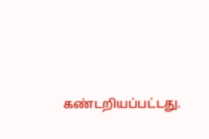கண்டறியப்பட்டது.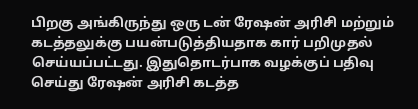பிறகு அங்கிருந்து ஒரு டன் ரேஷன் அரிசி மற்றும் கடத்தலுக்கு பயன்படுத்தியதாக கார் பறிமுதல் செய்யப்பட்டது. இதுதொடர்பாக வழக்குப் பதிவு செய்து ரேஷன் அரிசி கடத்த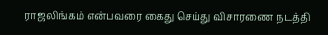ராஜலிங்கம் என்பவரை கைது செய்து விசாரணை நடத்தி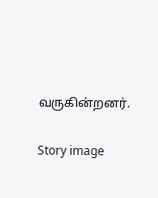வருகின்றனர்.

Story image